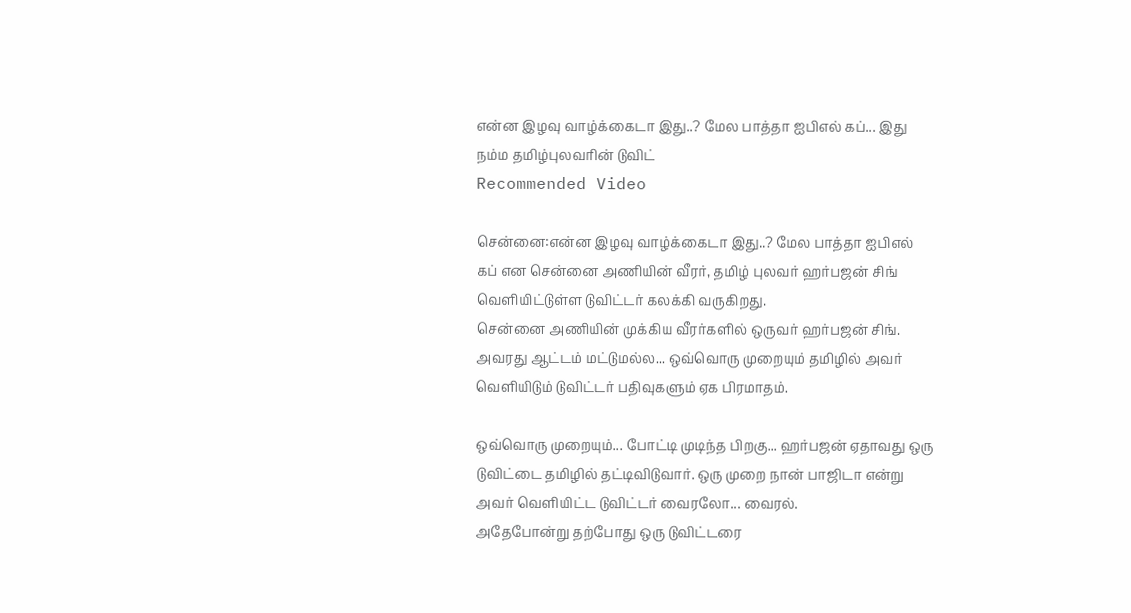என்ன இழவு வாழ்க்கைடா இது..? மேல பாத்தா ஐபிஎல் கப்... இது நம்ம தமிழ்புலவரின் டுவிட்
Recommended Video

சென்னை:என்ன இழவு வாழ்க்கைடா இது..? மேல பாத்தா ஐபிஎல் கப் என சென்னை அணியின் வீரர், தமிழ் புலவர் ஹர்பஜன் சிங் வெளியிட்டுள்ள டுவிட்டர் கலக்கி வருகிறது.
சென்னை அணியின் முக்கிய வீரர்களில் ஒருவர் ஹர்பஜன் சிங். அவரது ஆட்டம் மட்டுமல்ல... ஒவ்வொரு முறையும் தமிழில் அவர் வெளியிடும் டுவிட்டர் பதிவுகளும் ஏக பிரமாதம்.

ஒவ்வொரு முறையும்... போட்டி முடிந்த பிறகு... ஹர்பஜன் ஏதாவது ஒரு டுவிட்டை தமிழில் தட்டிவிடுவார். ஒரு முறை நான் பாஜிடா என்று அவர் வெளியிட்ட டுவிட்டர் வைரலோ... வைரல்.
அதேபோன்று தற்போது ஒரு டுவிட்டரை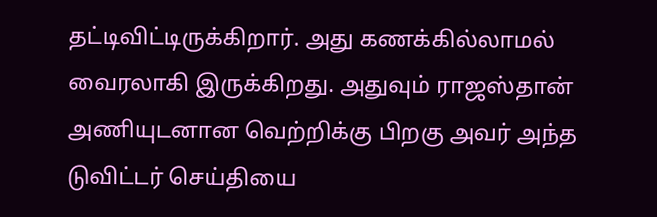தட்டிவிட்டிருக்கிறார். அது கணக்கில்லாமல் வைரலாகி இருக்கிறது. அதுவும் ராஜஸ்தான் அணியுடனான வெற்றிக்கு பிறகு அவர் அந்த டுவிட்டர் செய்தியை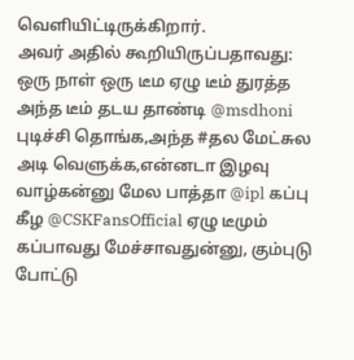வெளியிட்டிருக்கிறார்.
அவர் அதில் கூறியிருப்பதாவது:
ஒரு நாள் ஒரு டீம ஏழு டீம் துரத்த அந்த டீம் தடய தாண்டி @msdhoni புடிச்சி தொங்க,அந்த #தல மேட்சுல அடி வெளுக்க,என்னடா இழவு வாழ்கன்னு மேல பாத்தா @ipl கப்பு கீழ @CSKFansOfficial ஏழு டீமும் கப்பாவது மேச்சாவதுன்னு, கும்புடு போட்டு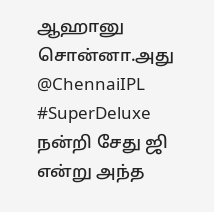ஆஹானு சொன்னா.அது @ChennaiIPL #SuperDeluxe நன்றி சேது ஜி என்று அந்த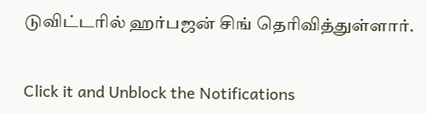டுவிட்டரில் ஹர்பஜன் சிங் தெரிவித்துள்ளார்.


Click it and Unblock the Notifications